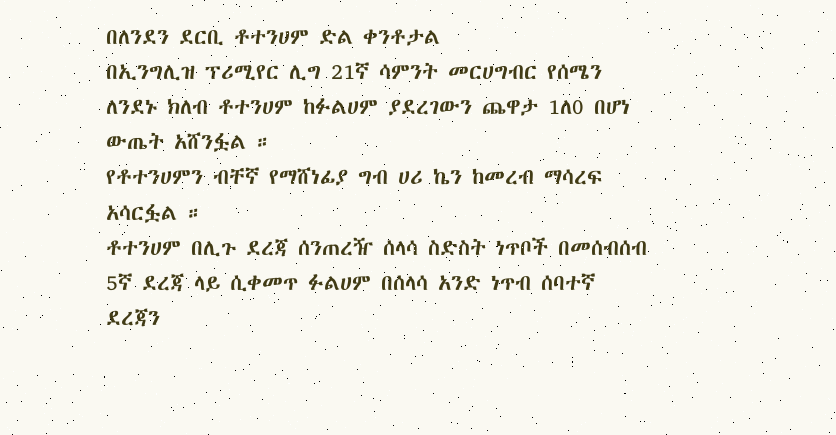በለንደን ደርቢ ቶተንሀም ድል ቀንቶታል
በኢንግሊዝ ፕሪሚየር ሊግ 21ኛ ሳምንት መርሀግብር የሰሜን ለንደኑ ክለብ ቶተንሀም ከፉልሀም ያደረገውን ጨዋታ 1ለ0 በሆነ ውጤት አሸንፏል ።
የቶተንሀምን ብቸኛ የማሸነፊያ ግብ ሀሪ ኬን ከመረብ ማሳረፍ አሳርፏል ።
ቶተንሀም በሊጉ ደረጃ ሰንጠረዥ ሰላሳ ስድስት ነጥቦች በመሰብሰብ 5ኛ ደረጃ ላይ ሲቀመጥ ፉልሀም በሰላሳ አንድ ነጥብ ሰባተኛ ደረጃን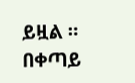ይዟል ።
በቀጣይ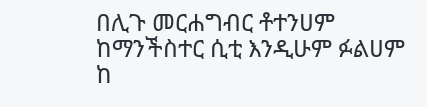በሊጉ መርሐግብር ቶተንሀም ከማንችስተር ሲቲ እንዲሁም ፉልሀም ከ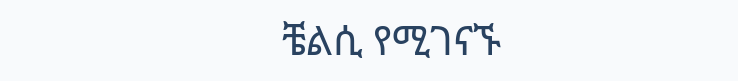ቼልሲ የሚገናኙ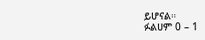ይሆናል።
ፉልሀም 0 – 1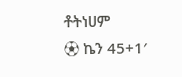ቶትነሀም
⚽ ኬን 45+1′